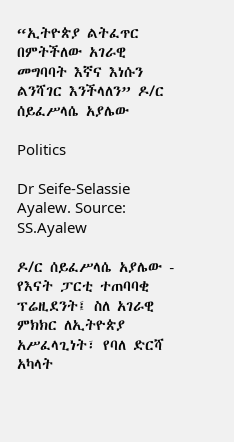“ኢትዮጵያ ልትፈጥር በምትችለው አገራዊ መግባባት እኛና እነሱን ልንሻገር እንችላለን” ዶ/ር ሰይፈሥላሴ አያሌው

Politics

Dr Seife-Selassie Ayalew. Source: SS.Ayalew

ዶ/ር ሰይፈሥላሴ አያሌው - የእናት ፓርቲ ተጠባባቂ ፕሬዚደንት፤ ስለ አገራዊ ምክክር ለኢትዮጵያ አሥፈላጊነት፣ የባለ ድርሻ አካላት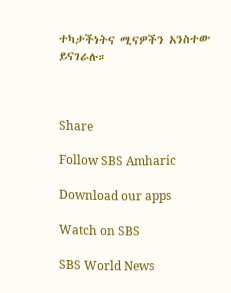ተካታችነትና ሚናዎችን አንስተው ይናገራሉ።



Share

Follow SBS Amharic

Download our apps

Watch on SBS

SBS World News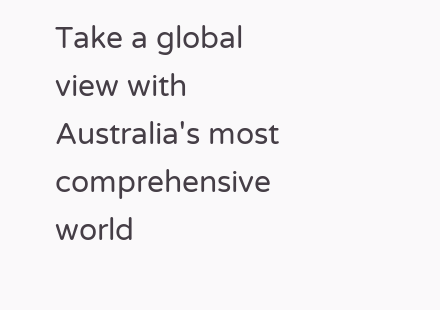Take a global view with Australia's most comprehensive world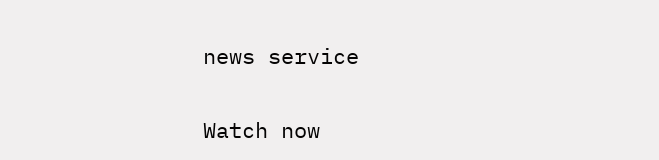news service

Watch now